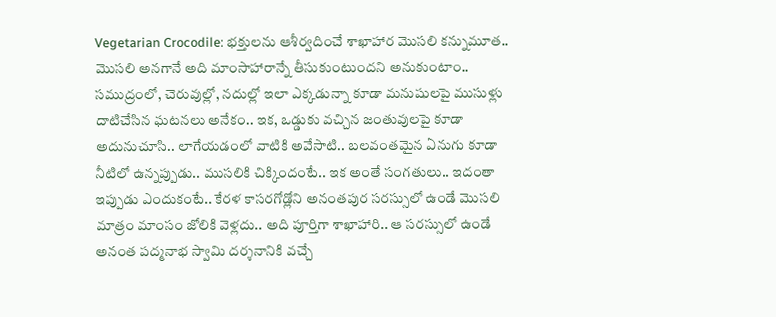Vegetarian Crocodile: భక్తులను ఆశీర్వదించే శాఖాహార మొసలి కన్నుమూత..
మొసలి అనగానే అది మాంసాహారాన్నే తీసుకుంటుందని అనుకుంటాం.. సముద్రంలో, చెరువుల్లో, నదుల్లో ఇలా ఎక్కడున్నా కూడా మనుషులపై ముసుళ్లు దాటిచేసిన ఘటనలు అనేకం.. ఇక, ఒడ్డుకు వచ్చిన జంతువులపై కూడా అదునుచూసి.. లాగేయడంలో వాటికి అవేసాటి.. బలవంతమైన ఏనుగు కూడా నీటిలో ఉన్నప్పుడు.. ముసలికి చిక్కిందంటే.. ఇక అంతే సంగతులు.. ఇదంతా ఇప్పుడు ఎందుకంటే.. కేరళ కాసరగోడ్లోని అనంతపుర సరస్సులో ఉండే మొసలి మాత్రం మాంసం జోలికి వెళ్లదు.. అది పూర్తిగా శాఖాహారి.. ఆ సరస్సులో ఉండే అనంత పద్మనాభ స్వామి దర్శనానికి వచ్చే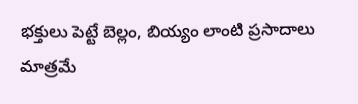భక్తులు పెట్టే బెల్లం, బియ్యం లాంటి ప్రసాదాలు మాత్రమే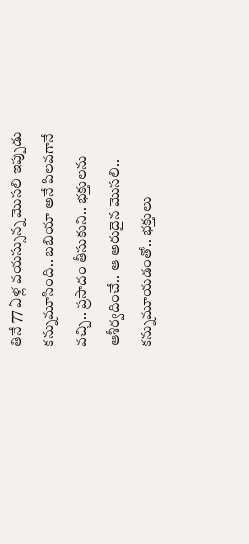తినే 77 ఏళ్ల వయస్సున్న మొసలి ఇప్పుడు కన్నుమూసింది.. బబియా అనే పిలవగానే వచ్చి.. ప్రసాదం తీసుకుని.. భక్తులను ఆశీర్వదించే.. ఆ అరుదైన మొసలి.. కన్నుమూయడంతో.. భక్తులు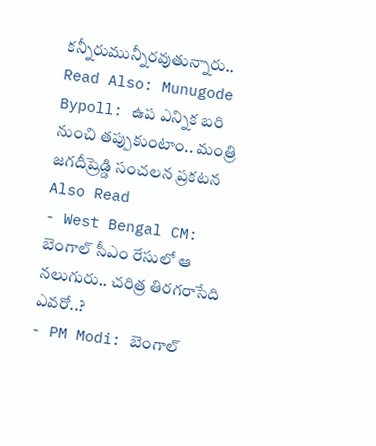కన్నీరుమున్నీరవుతున్నారు..
Read Also: Munugode Bypoll: ఉప ఎన్నిక బరి నుంచి తప్పుకుంటాం.. మంత్రి జగదీష్రెడ్డి సంచలన ప్రకటన
Also Read
- West Bengal CM: బెంగాల్ సీఎం రేసులో ఆ నలుగురు.. చరిత్ర తిరగరాసేది ఎవరో..?
- PM Modi: బెంగాల్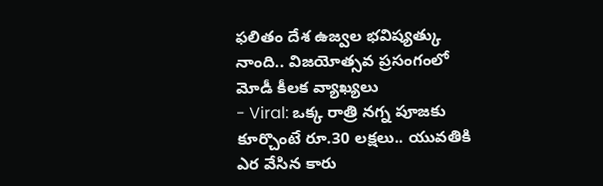ఫలితం దేశ ఉజ్వల భవిష్యత్కు నాంది.. విజయోత్సవ ప్రసంగంలో మోడీ కీలక వ్యాఖ్యలు
- Viral: ఒక్క రాత్రి నగ్న పూజకు కూర్చొంటే రూ.30 లక్షలు.. యువతికి ఎర వేసిన కారు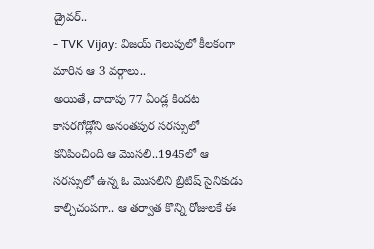డ్రైవర్..
- TVK Vijay: విజయ్ గెలుపులో కీలకంగా మారిన ఆ 3 వర్గాలు..
అయితే, దాదాపు 77 ఏండ్ల కిందట కాసరగోడ్లోని అనంతపుర సరస్సులో కనిపించింది ఆ మొసలి..1945లో ఆ సరస్సులో ఉన్న ఓ మొసలిని బ్రిటిష్ సైనికుడు కాల్చిచంపగా.. ఆ తర్వాత కొన్ని రోజులకే ఈ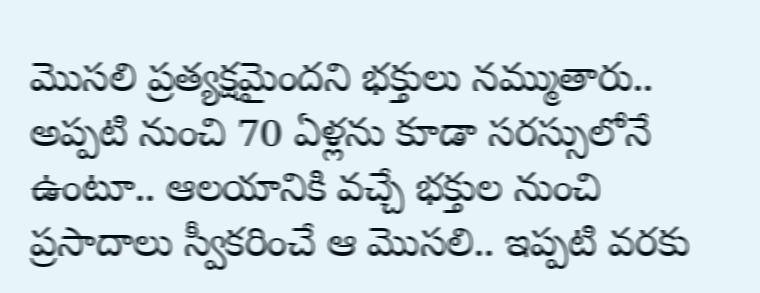మొసలి ప్రత్యక్షమైందని భక్తులు నమ్ముతారు.. అప్పటి నుంచి 70 ఏళ్లను కూడా సరస్సులోనే ఉంటూ.. ఆలయానికి వచ్చే భక్తుల నుంచి ప్రసాదాలు స్వీకరించే ఆ మొసలి.. ఇప్పటి వరకు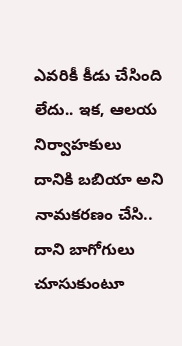ఎవరికీ కీడు చేసింది లేదు.. ఇక, ఆలయ నిర్వాహకులు దానికి బబియా అని నామకరణం చేసి.. దాని బాగోగులు చూసుకుంటూ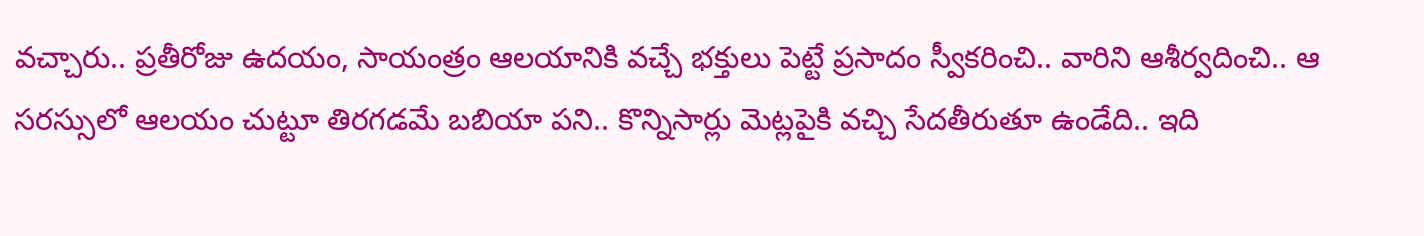వచ్చారు.. ప్రతీరోజు ఉదయం, సాయంత్రం ఆలయానికి వచ్చే భక్తులు పెట్టే ప్రసాదం స్వీకరించి.. వారిని ఆశీర్వదించి.. ఆ సరస్సులో ఆలయం చుట్టూ తిరగడమే బబియా పని.. కొన్నిసార్లు మెట్లపైకి వచ్చి సేదతీరుతూ ఉండేది.. ఇది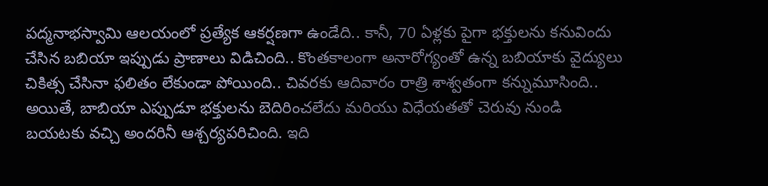పద్మనాభస్వామి ఆలయంలో ప్రత్యేక ఆకర్షణగా ఉండేది.. కానీ, 70 ఏళ్లకు పైగా భక్తులను కనువిందు చేసిన బబియా ఇప్పుడు ప్రాణాలు విడిచింది.. కొంతకాలంగా అనారోగ్యంతో ఉన్న బబియాకు వైద్యులు చికిత్స చేసినా ఫలితం లేకుండా పోయింది.. చివరకు ఆదివారం రాత్రి శాశ్వతంగా కన్నుమూసింది..
అయితే, బాబియా ఎప్పుడూ భక్తులను బెదిరించలేదు మరియు విధేయతతో చెరువు నుండి బయటకు వచ్చి అందరినీ ఆశ్చర్యపరిచింది. ఇది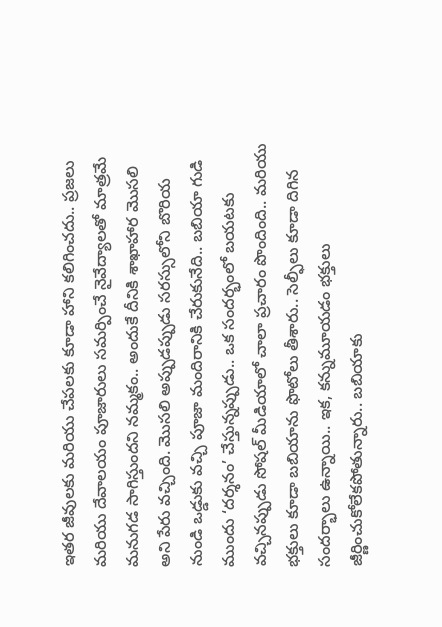ఇతర జీవులకు మరియు చేపలకు కూడా హాని కలిగించదు.. ప్రజలు మరియు దేవాలయం పూజారులు సమర్పించే నైవేద్యాలతో మాత్రమే మనుగడ సాగిస్తుందని నమ్మకం.. అందుకే దీనికి శాఖాహార మొసలి అని పేరు వచ్చింది. మొసలి అప్పుడప్పుడు సరస్సులోని బొరియ నుండి ఒడ్డుకు వచ్చి పూజా మందిరానికి చేరుకునేది.. బబియా గుడి ముందు ‘దర్శనం’ చేస్తున్నప్పుడు.. ఒక సందర్భంలో బయటకు వచ్చినప్పుడు సోషల్ మీడియాలో చాలా ప్రచారం పొందింది.. మరియు భక్తులు కూడా బబియాను ఫొటోలు తీశారు.. సెల్ఫీలు కూడా దిగిన సందర్భాలు ఉన్నాయి.. ఇక, కన్నుమూయడం భక్తులు జీర్ణించుకోలేకపోతున్నారు.. బబియాకు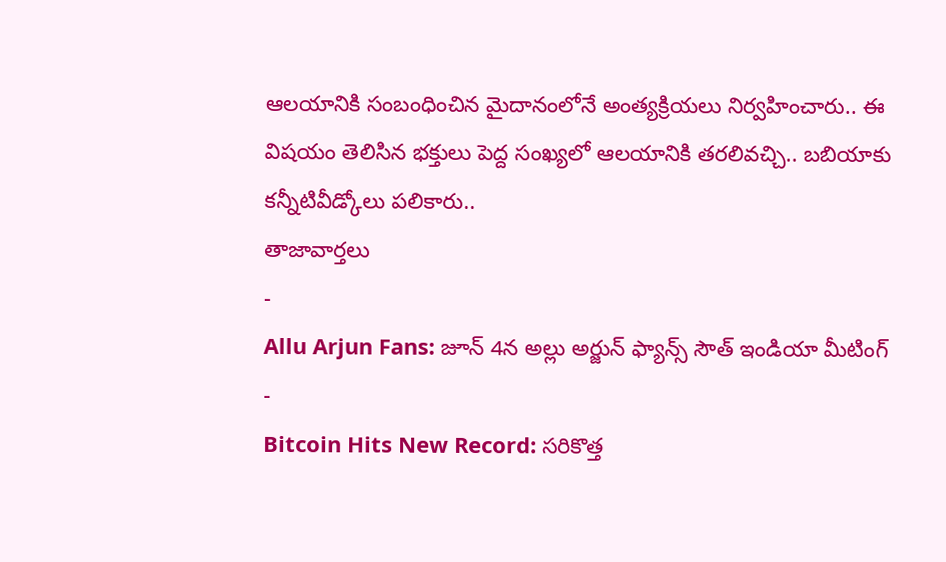ఆలయానికి సంబంధించిన మైదానంలోనే అంత్యక్రియలు నిర్వహించారు.. ఈ విషయం తెలిసిన భక్తులు పెద్ద సంఖ్యలో ఆలయానికి తరలివచ్చి.. బబియాకు కన్నీటివీడ్కోలు పలికారు..
తాజావార్తలు
-
Allu Arjun Fans: జూన్ 4న అల్లు అర్జున్ ఫ్యాన్స్ సౌత్ ఇండియా మీటింగ్
-
Bitcoin Hits New Record: సరికొత్త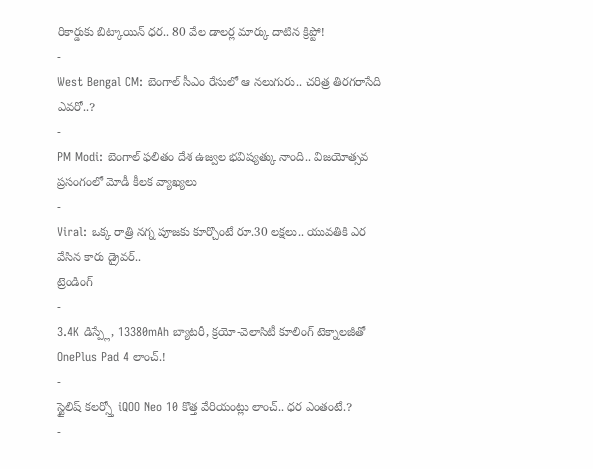రికార్డుకు బిట్కాయిన్ ధర.. 80 వేల డాలర్ల మార్కు దాటిన క్రిప్టో!
-
West Bengal CM: బెంగాల్ సీఎం రేసులో ఆ నలుగురు.. చరిత్ర తిరగరాసేది ఎవరో..?
-
PM Modi: బెంగాల్ ఫలితం దేశ ఉజ్వల భవిష్యత్కు నాంది.. విజయోత్సవ ప్రసంగంలో మోడీ కీలక వ్యాఖ్యలు
-
Viral: ఒక్క రాత్రి నగ్న పూజకు కూర్చొంటే రూ.30 లక్షలు.. యువతికి ఎర వేసిన కారు డ్రైవర్..
ట్రెండింగ్
-
3.4K డిస్ప్లే, 13380mAh బ్యాటరీ, క్రయో-వెలాసిటీ కూలింగ్ టెక్నాలజీతో OnePlus Pad 4 లాంచ్.!
-
స్టైలిష్ కలర్స్తో iQOO Neo 10 కొత్త వేరియంట్లు లాంచ్.. ధర ఎంతంటే.?
-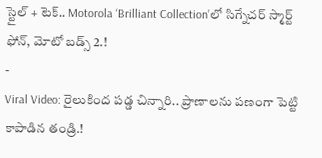స్టైల్ + టెక్.. Motorola ‘Brilliant Collection’లో సిగ్నేచర్ స్మార్ట్ ఫోన్, మోటో బడ్స్ 2.!
-
Viral Video: రైలుకింద పడ్డ చిన్నారి.. ప్రాణాలను పణంగా పెట్టి కాపాడిన తండ్రి.!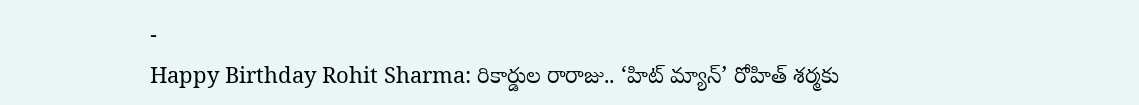-
Happy Birthday Rohit Sharma: రికార్డుల రారాజు.. ‘హిట్ మ్యాన్’ రోహిత్ శర్మకు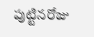పుట్టినరోజు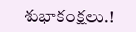శుభాకంక్షలు.!